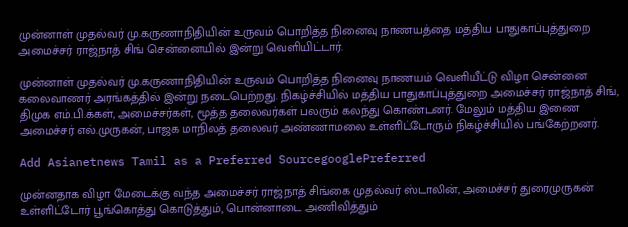முன்னாள் முதல்வர் மு.கருணாநிதியின் உருவம் பொறித்த நினைவு நாணயத்தை மத்திய பாதுகாப்புத்துறை அமைச்சர் ராஜ்நாத் சிங் சென்னையில் இன்று வெளியிட்டார்.

முன்னாள் முதல்வர் மு.கருணாநிதியின் உருவம் பொறித்த நினைவு நாணயம் வெளியீட்டு விழா சென்னை கலைவாணர் அரங்கத்தில் இன்று நடைபெற்றது. நிகழ்ச்சியில் மத்திய பாதுகாப்புத்துறை அமைச்சர் ராஜ்நாத் சிங், திமுக எம்.பி.க்கள், அமைச்சர்கள், மூத்த தலைவர்கள் பலரும் கலந்து கொண்டனர். மேலும் மத்திய இணை அமைச்சர் எல்.முருகன், பாஜக மாநிலத் தலைவர் அண்ணாமலை உள்ளிட்டோரும் நிகழ்ச்சியில் பங்கேற்றனர்.

Add Asianetnews Tamil as a Preferred SourcegooglePreferred

முன்னதாக விழா மேடைக்கு வந்த அமைச்சர் ராஜ்நாத் சிங்கை முதல்வர் ஸ்டாலின், அமைச்சர் துரைமுருகன் உள்ளிட்டோர் பூங்கொத்து கொடுத்தும், பொன்னாடை அணிவித்தும்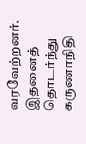வரவேற்றனர். இதனைத் தொடர்ந்து கருணாநிதி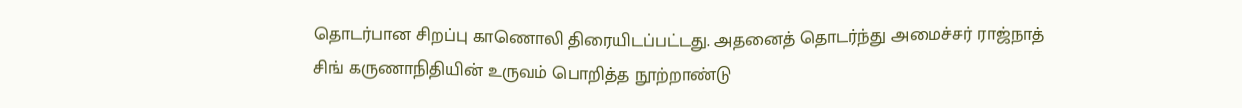தொடர்பான சிறப்பு காணொலி திரையிடப்பட்டது. அதனைத் தொடர்ந்து அமைச்சர் ராஜ்நாத் சிங் கருணாநிதியின் உருவம் பொறித்த நூற்றாண்டு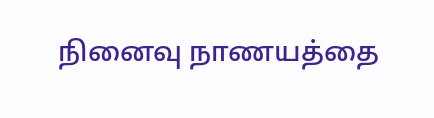நினைவு நாணயத்தை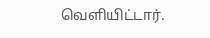வெளியிட்டார்.